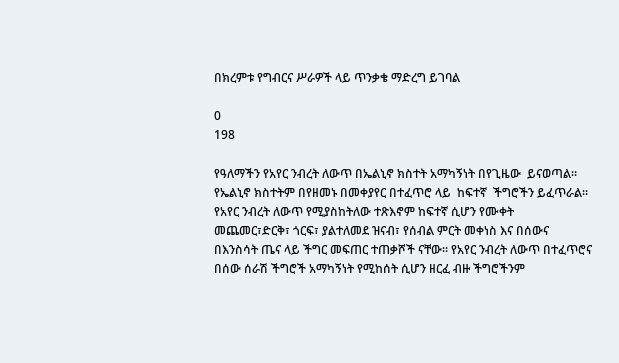በክረምቱ የግብርና ሥራዎች ላይ ጥንቃቄ ማድረግ ይገባል

0
198

የዓለማችን የአየር ንብረት ለውጥ በኤልኒኖ ክስተት አማካኝነት በየጊዜው  ይናወጣል። የኤልኒኖ ክስተትም በየዘመኑ በመቀያየር በተፈጥሮ ላይ  ከፍተኛ  ችግሮችን ይፈጥራል። የአየር ንብረት ለውጥ የሚያስከትለው ተጽእኖም ከፍተኛ ሲሆን የሙቀት መጨመር፣ድርቅ፣ ጎርፍ፣ ያልተለመደ ዝናብ፣ የሰብል ምርት መቀነስ እና በሰውና በእንስሳት ጤና ላይ ችግር መፍጠር ተጠቃሾች ናቸው፡፡ የአየር ንብረት ለውጥ በተፈጥሮና በሰው ሰራሽ ችግሮች አማካኝነት የሚከሰት ሲሆን ዘርፈ ብዙ ችግሮችንም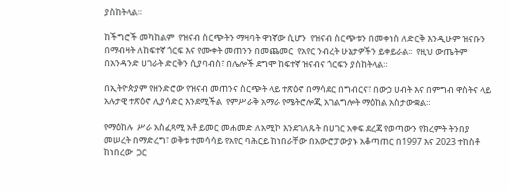ያስከትላል።

ከችግሮች መካከልም  የዝናብ ስርጭትን ማዛባት ዋነኛው ሲሆን  የዝናብ ስርጭቱን በመቀነስ ለድርቅ እንዲሁም ዝናቡን  በማብዛት ለከፍተኛ ጎርፍ እና የሙቀት መጠንን በመጨመር  የአየር ንብረት ሁኔታዎችን ይቀይራል፡፡  የዚህ ውጤትም በአንዳንድ ሀገራት ድርቅን ሲያባብስ፣ በሌሎች ደግሞ ከፍተኛ ዝናብና ጎርፍን ያስከትላል።

በኢትዮጵያም የዘንድሮው የዝናብ መጠንና ስርጭት ላይ ተጽዕኖ በማሳደር በግብርና፣ በውኃ ሀብት እና በምግብ ዋስትና ላይ አሉታዊ ተጽዕኖ ሊያሳድር እንደሚችል  የምሥራቅ አማራ የሜትሮሎጂ አገልግሎት ማዕከል አስታውቋል።

የማዕከሉ  ሥራ አስፈጻሚ አቶ ይመር መሐመድ ለአሚኮ እንደገለጹት በሀገር አቀፍ ደረጃ የወጣውን የክረምት ትንበያ መሠረት በማድረግ፣ ወቅቱ ተመሳሳይ የአየር ባሕርይ ከነበራቸው በአውሮፓውያኑ አቆጣጠር በ1997 እና 2023 ተከስቶ ከነበረው  ጋር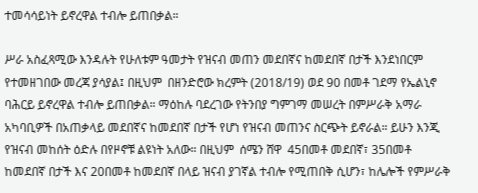ተመሳሳይነት ይኖረዋል ተብሎ ይጠበቃል።

ሥራ አስፈጻሚው እንዳሉት የሁለቱም ዓመታት የዝናብ መጠን መደበኛና ከመደበኛ በታች እንደነበርም የተመዘገበው መረጃ ያሳያል፤ በዚህም  በዘንድሮው ክረምት (2018/19) ወደ 90 በመቶ ገደማ የኤልኒኖ ባሕርይ ይኖረዋል ተብሎ ይጠበቃል። ማዕከሉ ባደረገው የትንበያ ግምገማ መሠረት በምሥራቅ አማራ አካባቢዎች በአጠቃላይ መደበኛና ከመደበኛ በታች የሆነ የዝናብ መጠንና ስርጭት ይኖራል። ይሁን እንጂ የዝናብ መከሰት ዕድሉ በየዞኖቹ ልዩነት አለው። በዚህም  ሰሜን ሸዋ  45በመቶ መደበኛ፣ 35በመቶ ከመደበኛ በታች እና 20በመቶ ከመደበኛ በላይ ዝናብ ያገኛል ተብሎ የሚጠበቅ ሲሆን፣ ከሌሎች የምሥራቅ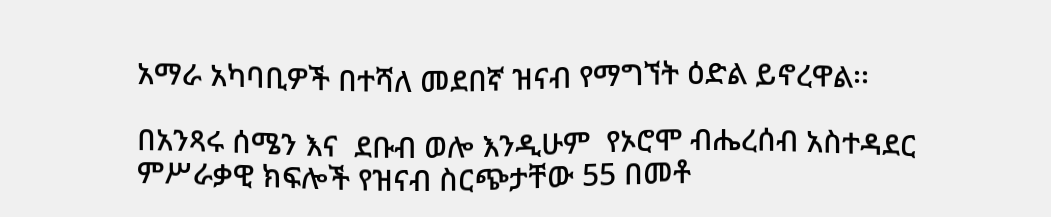አማራ አካባቢዎች በተሻለ መደበኛ ዝናብ የማግኘት ዕድል ይኖረዋል፡፡

በአንጻሩ ሰሜን እና  ደቡብ ወሎ እንዲሁም  የኦሮሞ ብሔረሰብ አስተዳደር ምሥራቃዊ ክፍሎች የዝናብ ስርጭታቸው 55 በመቶ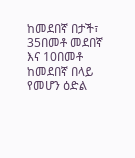ከመደበኛ በታች፣ 35በመቶ መደበኛ እና 10በመቶ ከመደበኛ በላይ የመሆን ዕድል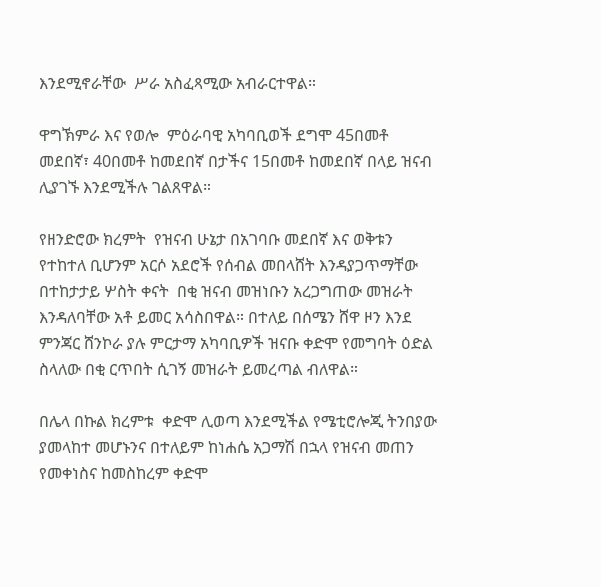እንደሚኖራቸው  ሥራ አስፈጻሚው አብራርተዋል።

ዋግኽምራ እና የወሎ  ምዕራባዊ አካባቢወች ደግሞ 45በመቶ መደበኛ፣ 40በመቶ ከመደበኛ በታችና 15በመቶ ከመደበኛ በላይ ዝናብ ሊያገኙ እንደሚችሉ ገልጸዋል።

የዘንድሮው ክረምት  የዝናብ ሁኔታ በአገባቡ መደበኛ እና ወቅቱን የተከተለ ቢሆንም አርሶ አደሮች የሰብል መበላሸት እንዳያጋጥማቸው በተከታታይ ሦስት ቀናት  በቂ ዝናብ መዝነቡን አረጋግጠው መዝራት እንዳለባቸው አቶ ይመር አሳስበዋል። በተለይ በሰሜን ሸዋ ዞን እንደ ምንጃር ሸንኮራ ያሉ ምርታማ አካባቢዎች ዝናቡ ቀድሞ የመግባት ዕድል ስላለው በቂ ርጥበት ሲገኝ መዝራት ይመረጣል ብለዋል።

በሌላ በኩል ክረምቱ  ቀድሞ ሊወጣ እንደሚችል የሜቲሮሎጂ ትንበያው ያመላከተ መሆኑንና በተለይም ከነሐሴ አጋማሽ በኋላ የዝናብ መጠን የመቀነስና ከመስከረም ቀድሞ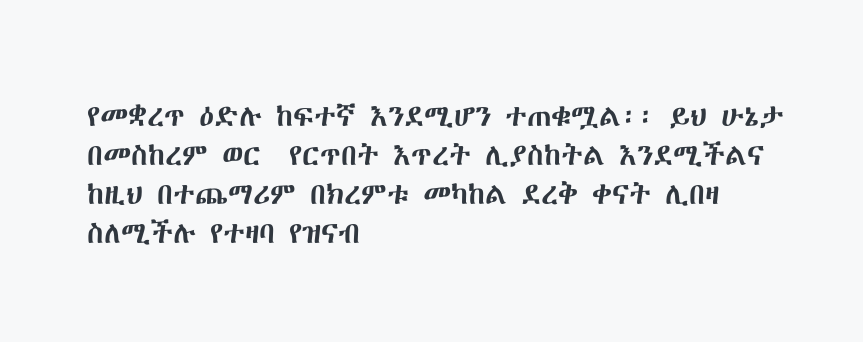የመቋረጥ ዕድሉ ከፍተኛ እንደሚሆን ተጠቁሟል፡፡ ይህ ሁኔታ በመስከረም ወር  የርጥበት እጥረት ሊያስከትል እንደሚችልና ከዚህ በተጨማሪም በክረምቱ መካከል ደረቅ ቀናት ሊበዛ ስለሚችሉ የተዛባ የዝናብ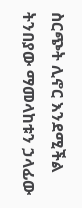ስርጭት ሊኖር እንደሚችል ትንበያው ማመላከቱን ኃላፊው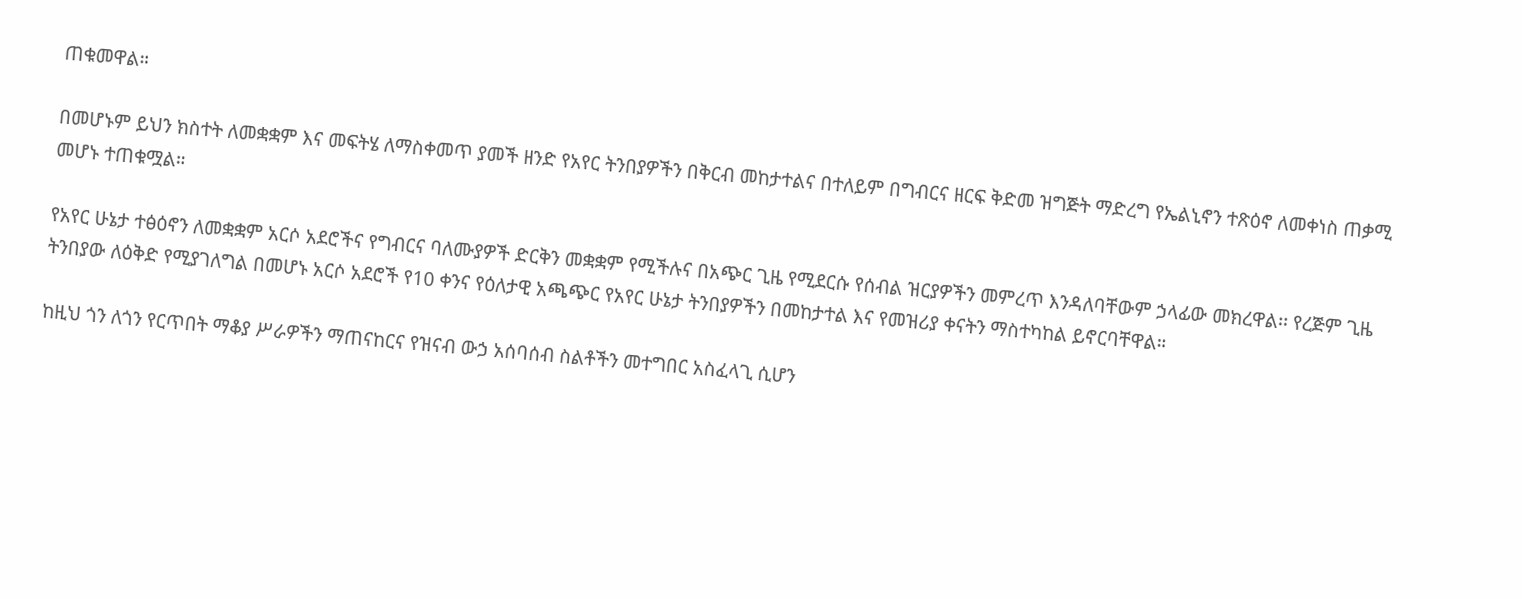ጠቁመዋል።

በመሆኑም ይህን ክስተት ለመቋቋም እና መፍትሄ ለማስቀመጥ ያመች ዘንድ የአየር ትንበያዎችን በቅርብ መከታተልና በተለይም በግብርና ዘርፍ ቅድመ ዝግጅት ማድረግ የኤልኒኖን ተጽዕኖ ለመቀነስ ጠቃሚ መሆኑ ተጠቁሟል።

የአየር ሁኔታ ተፅዕኖን ለመቋቋም አርሶ አደሮችና የግብርና ባለሙያዎች ድርቅን መቋቋም የሚችሉና በአጭር ጊዜ የሚደርሱ የሰብል ዝርያዎችን መምረጥ እንዳለባቸውም ኃላፊው መክረዋል፡፡ የረጅም ጊዜ ትንበያው ለዕቅድ የሚያገለግል በመሆኑ አርሶ አደሮች የ10 ቀንና የዕለታዊ አጫጭር የአየር ሁኔታ ትንበያዎችን በመከታተል እና የመዝሪያ ቀናትን ማስተካከል ይኖርባቸዋል።

ከዚህ ጎን ለጎን የርጥበት ማቆያ ሥራዎችን ማጠናከርና የዝናብ ውኃ አሰባሰብ ስልቶችን መተግበር አስፈላጊ ሲሆን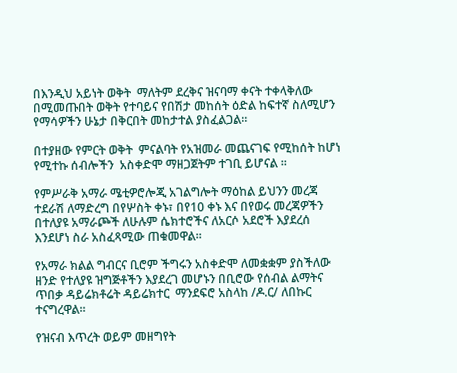በእንዲህ አይነት ወቅት  ማለትም ደረቅና ዝናባማ ቀናት ተቀላቅለው በሚመጡበት ወቅት የተባይና የበሽታ መከሰት ዕድል ከፍተኛ ስለሚሆን የማሳዎችን ሁኔታ በቅርበት መከታተል ያስፈልጋል።

በተያዘው የምርት ወቅት  ምናልባት የአዝመራ መጨናገፍ የሚከሰት ከሆነ የሚተኩ ሰብሎችን  አስቀድሞ ማዘጋጀትም ተገቢ ይሆናል ፡፡

የምሥራቅ አማራ ሜቲዎሮሎጂ አገልግሎት ማዕከል ይህንን መረጃ ተደራሽ ለማድረግ በየሦስት ቀኑ፣ በየ10 ቀኑ እና በየወሩ መረጃዎችን በተለያዩ አማራጮች ለሁሉም ሴክተሮችና ለአርሶ አደሮች እያደረሰ እንደሆነ ስራ አስፈጻሚው ጠቁመዋል።

የአማራ ክልል ግብርና ቢሮም ችግሩን አስቀድሞ ለመቋቋም ያስችለው ዘንድ የተለያዩ ዝግጅቶችን እያደረገ መሆኑን በቢሮው የሰብል ልማትና ጥበቃ ዳይሬክቶሬት ዳይሬክተር  ማንደፍሮ አስላከ /ዶ.ር/ ለበኩር ተናግረዋል፡፡

የዝናብ እጥረት ወይም መዘግየት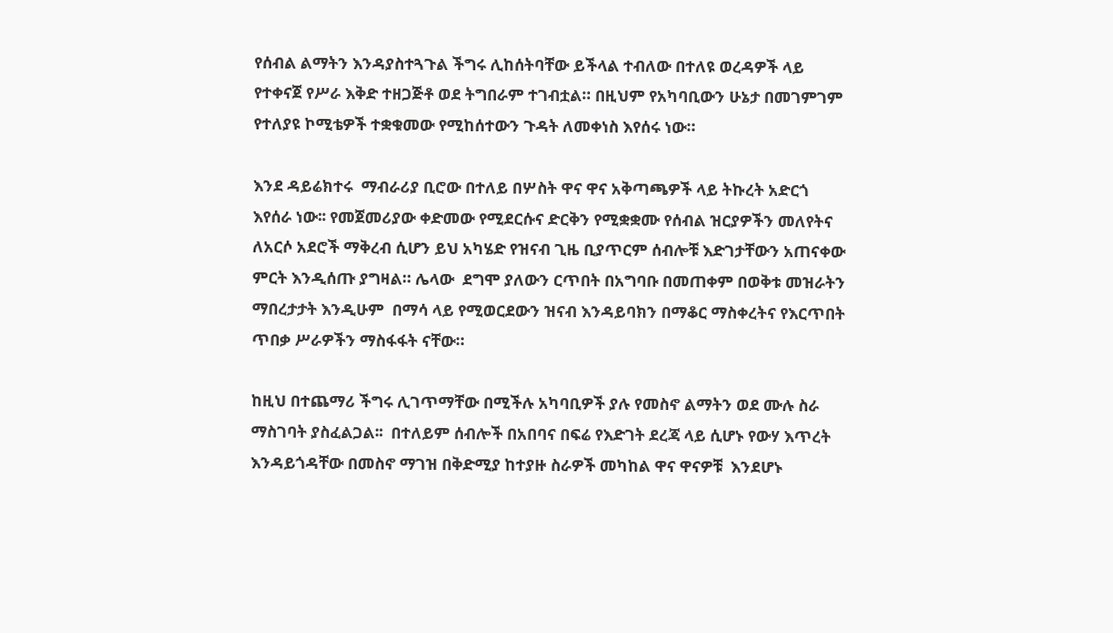የሰብል ልማትን እንዳያስተጓጉል ችግሩ ሊከሰትባቸው ይችላል ተብለው በተለዩ ወረዳዎች ላይ የተቀናጀ የሥራ እቅድ ተዘጋጅቶ ወደ ትግበራም ተገብቷል። በዚህም የአካባቢውን ሁኔታ በመገምገም የተለያዩ ኮሚቴዎች ተቋቁመው የሚከሰተውን ጉዳት ለመቀነስ እየሰሩ ነው።

እንደ ዳይሬክተሩ  ማብራሪያ ቢሮው በተለይ በሦስት ዋና ዋና አቅጣጫዎች ላይ ትኩረት አድርጎ እየሰራ ነው፡፡ የመጀመሪያው ቀድመው የሚደርሱና ድርቅን የሚቋቋሙ የሰብል ዝርያዎችን መለየትና ለአርሶ አደሮች ማቅረብ ሲሆን ይህ አካሄድ የዝናብ ጊዜ ቢያጥርም ሰብሎቹ እድገታቸውን አጠናቀው ምርት እንዲሰጡ ያግዛል። ሌላው  ደግሞ ያለውን ርጥበት በአግባቡ በመጠቀም በወቅቱ መዝራትን ማበረታታት እንዲሁም  በማሳ ላይ የሚወርደውን ዝናብ እንዳይባክን በማቆር ማስቀረትና የእርጥበት ጥበቃ ሥራዎችን ማስፋፋት ናቸው።

ከዚህ በተጨማሪ ችግሩ ሊገጥማቸው በሚችሉ አካባቢዎች ያሉ የመስኖ ልማትን ወደ ሙሉ ስራ ማስገባት ያስፈልጋል፡፡  በተለይም ሰብሎች በአበባና በፍሬ የእድገት ደረጃ ላይ ሲሆኑ የውሃ እጥረት እንዳይጎዳቸው በመስኖ ማገዝ በቅድሚያ ከተያዙ ስራዎች መካከል ዋና ዋናዎቹ  እንደሆኑ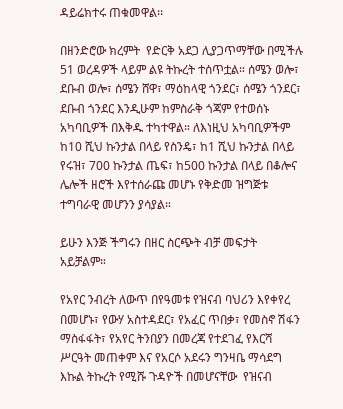ዳይሬክተሩ ጠቁመዋል፡፡

በዘንድሮው ክረምት  የድርቅ አደጋ ሊያጋጥማቸው በሚችሉ 51 ወረዳዎች ላይም ልዩ ትኩረት ተሰጥቷል። ሰሜን ወሎ፣ ደቡብ ወሎ፣ ሰሜን ሸዋ፣ ማዕከላዊ ጎንደር፣ ሰሜን ጎንደር፣ ደቡብ ጎንደር እንዲሁም ከምስራቅ ጎጃም የተወሰኑ አካባቢዎች በእቅዱ ተካተዋል። ለእነዚህ አካባቢዎችም ከ10 ሺህ ኩንታል በላይ የስንዴ፣ ከ1 ሺህ ኩንታል በላይ የሩዝ፣ 700 ኩንታል ጤፍ፣ ከ500 ኩንታል በላይ በቆሎና ሌሎች ዘሮች እየተሰራጩ መሆኑ የቅድመ ዝግጅቱ ተግባራዊ መሆንን ያሳያል።

ይሁን እንጅ ችግሩን በዘር ስርጭት ብቻ መፍታት አይቻልም።

የአየር ንብረት ለውጥ በየዓመቱ የዝናብ ባህሪን እየቀየረ በመሆኑ፣ የውሃ አስተዳደር፣ የአፈር ጥበቃ፣ የመስኖ ሽፋን ማስፋፋት፣ የአየር ትንበያን በመረጃ የተደገፈ የእርሻ ሥርዓት መጠቀም እና የአርሶ አደሩን ግንዛቤ ማሳደግ እኩል ትኩረት የሚሹ ጉዳዮች በመሆናቸው  የዝናብ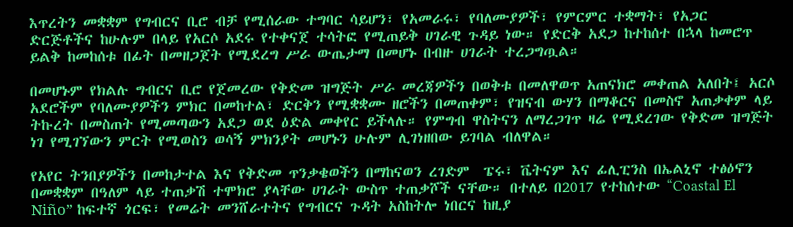እጥረትን መቋቋም የግብርና ቢሮ ብቻ የሚሰራው ተግባር ሳይሆን፣ የአመራሩ፣ የባለሙያዎች፣ የምርምር ተቋማት፣ የአጋር ድርጅቶችና ከሁሉም በላይ የአርሶ አደሩ የተቀናጀ ተሳትፎ የሚጠይቅ ሀገራዊ ጉዳይ ነው። የድርቅ አደጋ ከተከሰተ በኋላ ከመሮጥ ይልቅ ከመከሰቱ በፊት በመዘጋጀት የሚደረግ ሥራ ውጤታማ በመሆኑ በብዙ ሀገራት ተረጋግጧል።

በመሆኑም የክልሉ ግብርና ቢሮ የጀመረው የቅድመ ዝግጅት ሥራ መረጃዎችን በወቅቱ በመለዋወጥ አጠናክሮ መቀጠል አለበት፤ አርሶ አደሮችም የባለሙያዎችን ምክር በመከተል፣ ድርቅን የሚቋቋሙ ዘሮችን በመጠቀም፣ የዝናብ ውሃን በማቆርና በመስኖ አጠቃቀም ላይ ትኩረት በመስጠት የሚመጣውን አደጋ ወደ ዕድል መቀየር ይችላሉ። የምግብ ዋስትናን ለማረጋገጥ ዛሬ የሚደረገው የቅድመ ዝግጅት ነገ የሚገኘውን ምርት የሚወስን ወሳኝ ምክንያት መሆኑን ሁሉም ሊገነዘበው ይገባል ብለዋል።

የአየር ትንበያዎችን በመከታተል እና የቅድመ ጥንቃቄወችን በማከናወን ረገድም  ፔሩ፣ ቬትናም እና ፊሊፒንስ በኤልኒኖ ተፅዕኖን በመቋቋም በዓለም ላይ ተጠቃሽ ተሞክሮ ያላቸው ሀገራት ውስጥ ተጠቃሾች ናቸው። በተለይ በ2017 የተከሰተው “Coastal El Niño” ከፍተኛ ጎርፍ፣ የመሬት መንሸራተትና የግብርና ጉዳት አስከትሎ ነበርና ከዚያ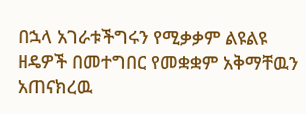በኋላ አገራቱችግሩን የሚቃቃም ልዩልዩ  ዘዴዎች በመተግበር የመቋቋም አቅማቸዉን አጠናክረዉ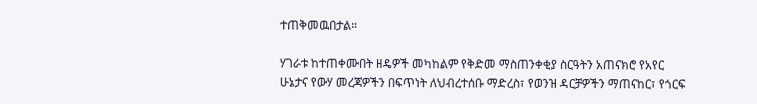ተጠቅመዉበታል።

ሃገራቱ ከተጠቀሙበት ዘዴዎች መካከልም የቅድመ ማስጠንቀቂያ ስርዓትን አጠናክሮ የአየር ሁኔታና የውሃ መረጃዎችን በፍጥነት ለህብረተሰቡ ማድረስ፣ የወንዝ ዳርቻዎችን ማጠናከር፣ የጎርፍ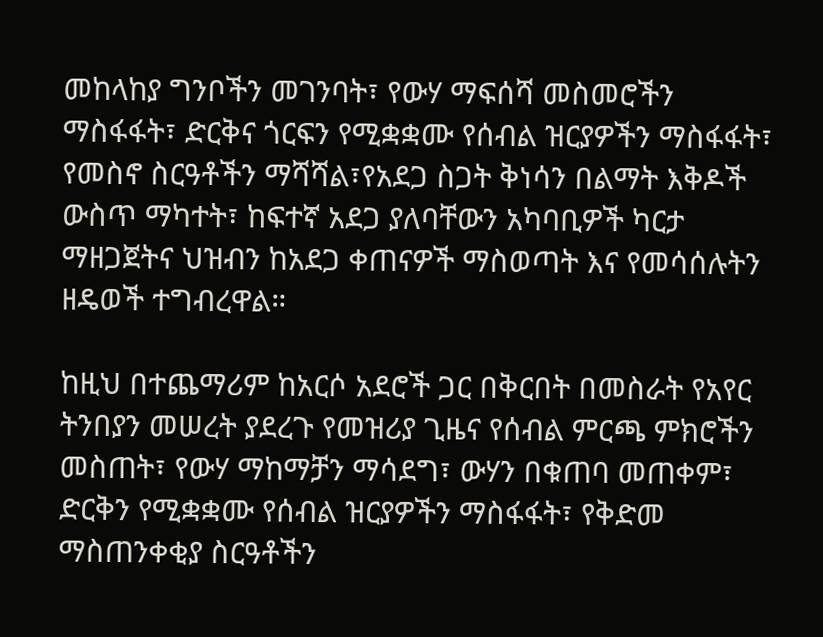መከላከያ ግንቦችን መገንባት፣ የውሃ ማፍሰሻ መስመሮችን ማስፋፋት፣ ድርቅና ጎርፍን የሚቋቋሙ የሰብል ዝርያዎችን ማስፋፋት፣ የመስኖ ስርዓቶችን ማሻሻል፣የአደጋ ስጋት ቅነሳን በልማት እቅዶች ውስጥ ማካተት፣ ከፍተኛ አደጋ ያለባቸውን አካባቢዎች ካርታ ማዘጋጀትና ህዝብን ከአደጋ ቀጠናዎች ማስወጣት እና የመሳሰሉትን ዘዴወች ተግብረዋል።

ከዚህ በተጨማሪም ከአርሶ አደሮች ጋር በቅርበት በመስራት የአየር ትንበያን መሠረት ያደረጉ የመዝሪያ ጊዜና የሰብል ምርጫ ምክሮችን መስጠት፣ የውሃ ማከማቻን ማሳደግ፣ ውሃን በቁጠባ መጠቀም፣ ድርቅን የሚቋቋሙ የሰብል ዝርያዎችን ማስፋፋት፣ የቅድመ ማስጠንቀቂያ ስርዓቶችን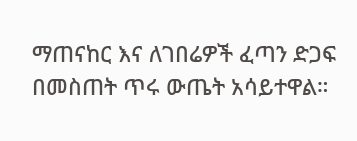ማጠናከር እና ለገበሬዎች ፈጣን ድጋፍ በመስጠት ጥሩ ውጤት አሳይተዋል።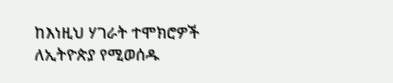ከእነዚህ ሃገራት ተሞክሮዎች ለኢትዮጵያ የሚወሰዱ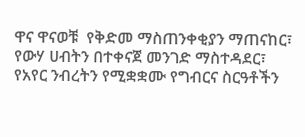ዋና ዋናወቹ  የቅድመ ማስጠንቀቂያን ማጠናከር፣ የውሃ ሀብትን በተቀናጀ መንገድ ማስተዳደር፣ የአየር ንብረትን የሚቋቋሙ የግብርና ስርዓቶችን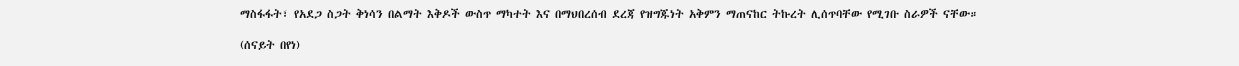ማስፋፋት፣ የአደጋ ስጋት ቅነሳን በልማት እቅዶች ውስጥ ማካተት እና በማህበረሰብ ደረጃ የዝግጁነት አቅምን ማጠናከር ትኩረት ሊሰጥባቸው የሚገቡ ስራዎች ናቸው።

(ሰናይት በየነ)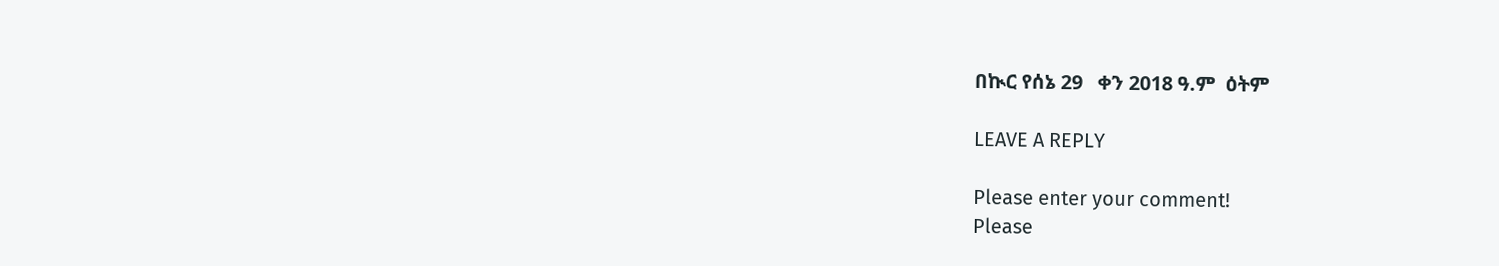በኲር የሰኔ 29   ቀን 2018 ዓ.ም  ዕትም

LEAVE A REPLY

Please enter your comment!
Please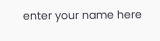enter your name here